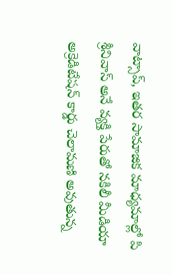వాట్సాప్, ఇతర సామాజిక మాధ్యమాల్లో పి శ్రీనివాస్ అనే వ్యక్తి పేరుతో నకిలీ మీడియా అక్రెడిటేషన్ కార్డు చెలామణి అవుతున్న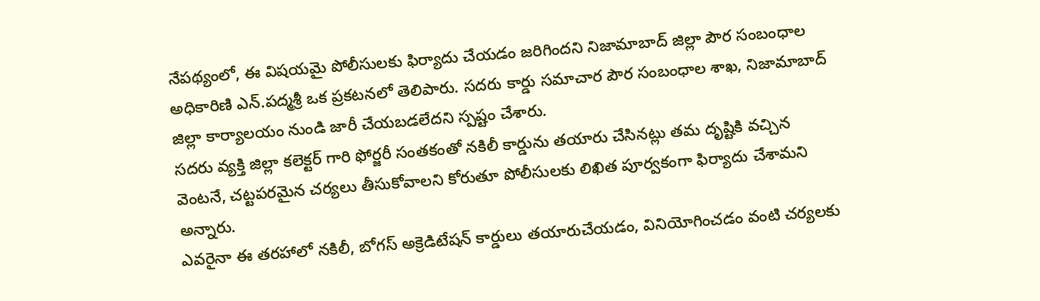నేపథ్యంలో, ఈ విషయమై పోలీసులకు ఫిర్యాదు చేయడం జరిగిందని నిజామాబాద్ జిల్లా పౌర సంబంధాల అధికారిణి ఎన్.పద్మశ్రీ ఒక ప్రకటనలో తెలిపారు. సదరు కార్డు సమాచార పౌర సంబంధాల శాఖ, నిజామాబాద్ జిల్లా కార్యాలయం నుండి జారీ చేయబడలేదని స్పష్టం చేశారు.
సదరు వ్యక్తి జిల్లా కలెక్టర్ గారి ఫోర్జరీ సంతకంతో నకిలీ కార్డును తయారు చేసినట్లు తమ దృష్టికి వచ్చిన వెంటనే, చట్టపరమైన చర్యలు తీసుకోవాలని కోరుతూ పోలీసులకు లిఖిత పూర్వకంగా ఫిర్యాదు చేశామని అన్నారు.
ఎవరైనా ఈ తరహాలో నకిలీ, బోగస్ అక్రెడిటేషన్ కార్డులు తయారుచేయడం, వినియోగించడం వంటి చర్యలకు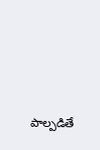పాల్పడితే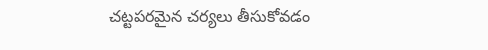చట్టపరమైన చర్యలు తీసుకోవడం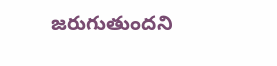జరుగుతుందని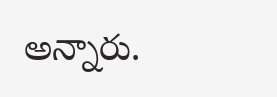అన్నారు.